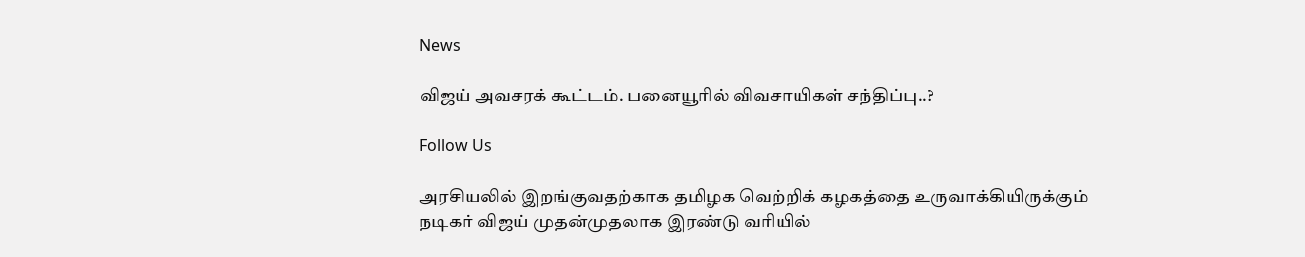News

விஜய் அவசரக் கூட்டம். பனையூரில் விவசாயிகள் சந்திப்பு..?

Follow Us

அரசியலில் இறங்குவதற்காக தமிழக வெற்றிக் கழகத்தை உருவாக்கியிருக்கும் நடிகர் விஜய் முதன்முதலாக இரண்டு வரியில்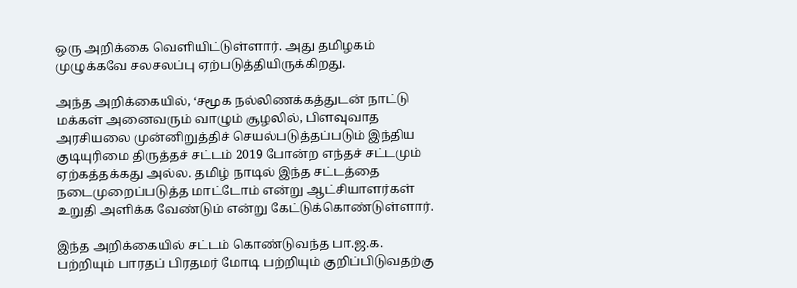ஒரு அறிக்கை வெளியிட்டுள்ளார். அது தமிழகம் முழுக்கவே சலசலப்பு ஏற்படுத்தியிருக்கிறது.

அந்த அறிக்கையில், ‘சமூக நல்லிணக்கத்துடன் நாட்டு மக்கள் அனைவரும் வாழும் சூழலில், பிளவுவாத அரசியலை முன்னிறுத்திச் செயல்படுத்தப்படும் இந்திய குடியுரிமை திருத்தச் சட்டம் 2019 போன்ற எந்தச் சட்டமும் ஏற்கத்தக்கது அல்ல. தமிழ் நாடில் இந்த சட்டத்தை நடைமுறைப்படுத்த மாட்டோம் என்று ஆட்சியாளர்கள் உறுதி அளிக்க வேண்டும் என்று கேட்டுக்கொண்டுள்ளார்.

இந்த அறிக்கையில் சட்டம் கொண்டுவந்த பா.ஜ.க. பற்றியும் பாரதப் பிரதமர் மோடி பற்றியும் குறிப்பிடுவதற்கு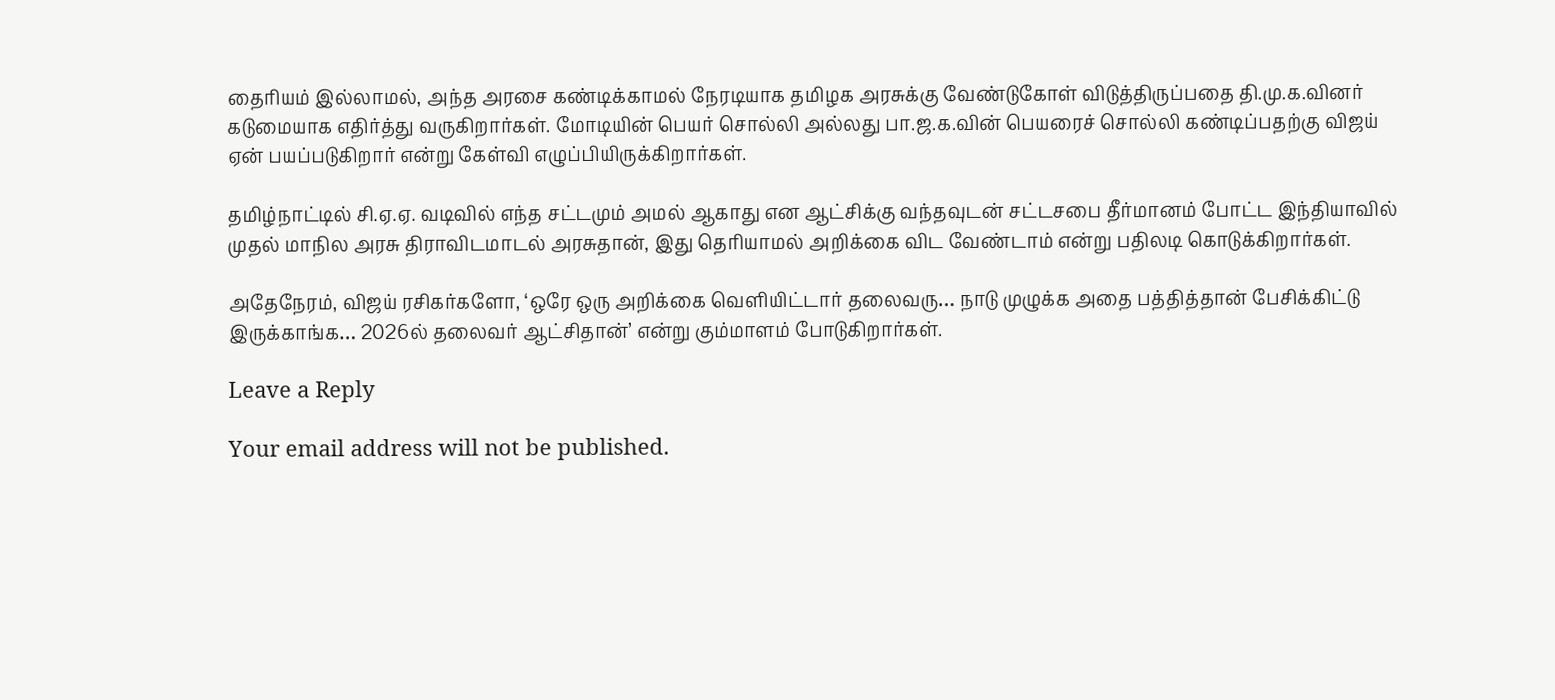தைரியம் இல்லாமல், அந்த அரசை கண்டிக்காமல் நேரடியாக தமிழக அரசுக்கு வேண்டுகோள் விடுத்திருப்பதை தி.மு.க.வினர் கடுமையாக எதிர்த்து வருகிறார்கள். மோடியின் பெயர் சொல்லி அல்லது பா.ஜ.க.வின் பெயரைச் சொல்லி கண்டிப்பதற்கு விஜய் ஏன் பயப்படுகிறார் என்று கேள்வி எழுப்பியிருக்கிறார்கள்.

தமிழ்நாட்டில் சி.ஏ.ஏ. வடிவில் எந்த சட்டமும் அமல் ஆகாது என ஆட்சிக்கு வந்தவுடன் சட்டசபை தீர்மானம் போட்ட இந்தியாவில் முதல் மாநில அரசு திராவிடமாடல் அரசுதான், இது தெரியாமல் அறிக்கை விட வேண்டாம் என்று பதிலடி கொடுக்கிறார்கள்.

அதேநேரம், விஜய் ரசிகர்களோ, ‘ஒரே ஒரு அறிக்கை வெளியிட்டார் தலைவரு… நாடு முழுக்க அதை பத்தித்தான் பேசிக்கிட்டு இருக்காங்க… 2026ல் தலைவர் ஆட்சிதான்’ என்று கும்மாளம் போடுகிறார்கள்.

Leave a Reply

Your email address will not be published.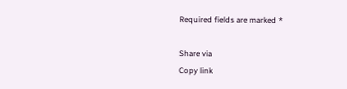Required fields are marked *

Share via
Copy link